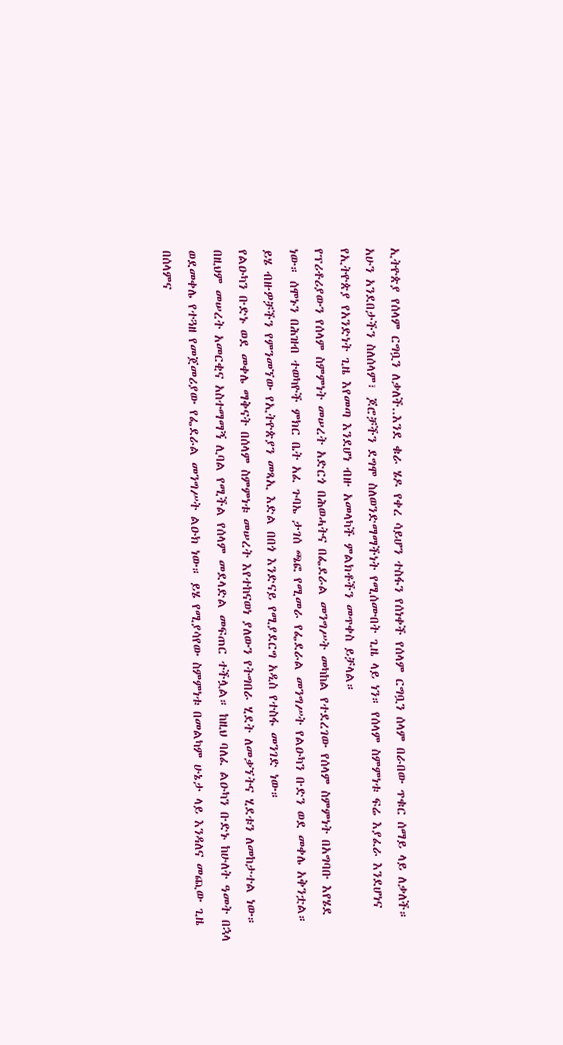ኢትዮጵያ የሰላም ርግቧን ለቃለች..እንደ ቁራ ሄዶ የቀረ ሳይሆን ተስፋን የሰነቀች የሰላም ርግቧን ሰላም በራበው ጥቁር ሰማይ ላይ ለቃለች። አሁን አንደበታችን ስለሰላም፣ ጆሮቻችን ደግሞ ስለወንድማማችነት የሚሰሙበት ጊዜ ላይ ነን። የሰላም ስምምነቱ ፍሬ እያፈራ እንደሆነና የኢትዮጵያ የአንድነት ጊዜ እየመጣ እንደሆነ ብዙ አመላካች ምልክቶችን መጥቀስ ይቻላል።
የፕሪቶሪያውን የሰላም ስምምነት መሠረት አድርጎ በሕወሓትና በፌደራል መንግሥት መካከል የተደረገው የሰላም ስምምነት በአግባቡ እየሄደ ነው። ሰሞኑን በሕዝብ ተወካዮች ምክር ቤት አፈ ጉባኤ ታገሰ ጫፎ የሚመራ የፌደራል መንግሥት የልዑካን ቡድን ወደ መቀሌ አቅንቷል። ይሄ ብዙዎቻችን የምንመኘው የኢትዮጵያን መጻኢ እድል በበጎ እንድናይ የሚያደርግ አዲስ የተስፋ መንገድ ነው።
የልዑካን ቡድኑ ወደ መቀሌ ማቅናት በሰላም ስምምነቱ መሠረት እየተከናወነ ያለውን የትግበራ ሂደት ለመቃኘትና ሂደቱን ለመከታተል ነው። በዚህም መሠረት አመርቂና አስተማማኝ ሊባል የሚችል የሰላም መደላድል መፍጠር ተችሏል። ከዚህ ባለፈ ልዑካን ቡድኑ ከሁለት ዓመት በኋላ ወደመቀሌ የተጓዘ የመጀመሪያው የፌደራል መንግሥት ልዑክ ነው። ይሄ የሚያሳየው ስምምነቱ በመልካም ሁኔታ ላይ እንዳለና መጪው ጊዜ በሰላምና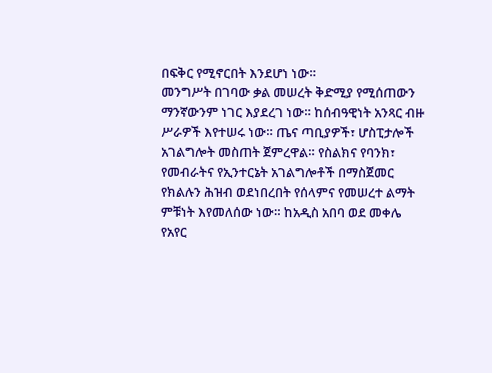በፍቅር የሚኖርበት እንደሆነ ነው።
መንግሥት በገባው ቃል መሠረት ቅድሚያ የሚሰጠውን ማንኛውንም ነገር እያደረገ ነው። ከሰብዓዊነት አንጻር ብዙ ሥራዎች እየተሠሩ ነው። ጤና ጣቢያዎች፣ ሆስፒታሎች አገልግሎት መስጠት ጀምረዋል። የስልክና የባንክ፣ የመብራትና የኢንተርኔት አገልግሎቶች በማስጀመር የክልሉን ሕዝብ ወደነበረበት የሰላምና የመሠረተ ልማት ምቹነት እየመለሰው ነው። ከአዲስ አበባ ወደ መቀሌ የአየር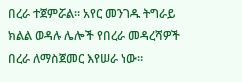በረራ ተጀምሯል። አየር መንገዱ ትግራይ ክልል ወዳሉ ሌሎች የበረራ መዳረሻዎች በረራ ለማስጀመር እየሠራ ነው።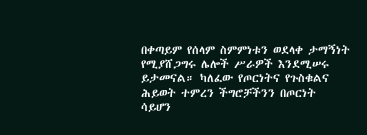በቀጣይም የሰላም ስምምነቱን ወደላቀ ታማኝነት የሚያሸጋግሩ ሌሎች ሥራዎች እንደሚሠሩ ይታመናል። ካለፈው የጦርነትና የጉስቁልና ሕይወት ተምረን ችግሮቻችንን በጦርነት ሳይሆን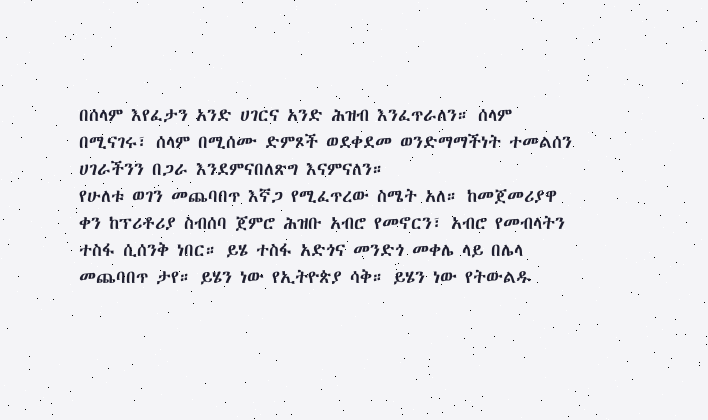በሰላም እየፈታን አንድ ሀገርና አንድ ሕዝብ እንፈጥራለን። ሰላም በሚናገሩ፣ ሰላም በሚሰሙ ድምጾች ወደቀደመ ወንድማማችነት ተመልሰን ሀገራችንን በጋራ እንደምናበለጽግ እናምናለን።
የሁለቱ ወገን መጨባበጥ እኛጋ የሚፈጥረው ስሜት አለ። ከመጀመሪያዋ ቀን ከፕሪቶሪያ ስብሰባ ጀምሮ ሕዝቡ አብሮ የመኖርን፣ አብሮ የመብላትን ተስፋ ሲሰንቅ ነበር። ይሄ ተስፋ አድጎና መንድጎ መቀሌ ላይ በሌላ መጨባበጥ ታየ። ይሄን ነው የኢትዮጵያ ሳቅ። ይሄን ነው የትውልዱ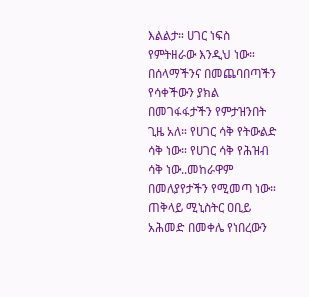እልልታ። ሀገር ነፍስ የምትዘራው እንዲህ ነው። በሰላማችንና በመጨባበጣችን የሳቀችውን ያክል በመገፋፋታችን የምታዝንበት ጊዜ አለ። የሀገር ሳቅ የትውልድ ሳቅ ነው። የሀገር ሳቅ የሕዝብ ሳቅ ነው..መከራዋም በመለያየታችን የሚመጣ ነው።
ጠቅላይ ሚኒስትር ዐቢይ አሕመድ በመቀሌ የነበረውን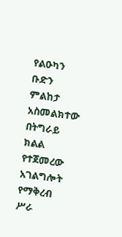የልዑካን ቡድን ምልከታ አስመልክተው በትግራይ ክልል የተጀመረው አገልግሎት የማቅረብ ሥራ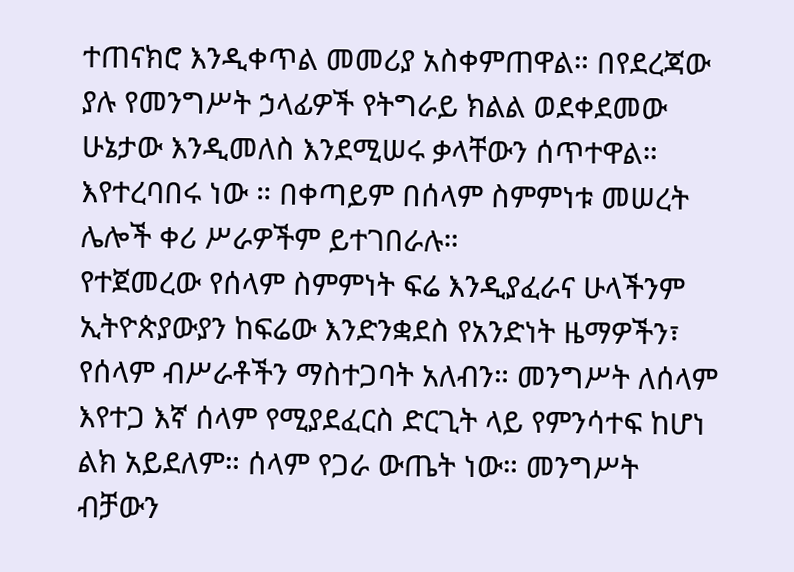ተጠናክሮ እንዲቀጥል መመሪያ አስቀምጠዋል። በየደረጃው ያሉ የመንግሥት ኃላፊዎች የትግራይ ክልል ወደቀደመው ሁኔታው እንዲመለስ እንደሚሠሩ ቃላቸውን ሰጥተዋል። እየተረባበሩ ነው ። በቀጣይም በሰላም ስምምነቱ መሠረት ሌሎች ቀሪ ሥራዎችም ይተገበራሉ።
የተጀመረው የሰላም ስምምነት ፍሬ እንዲያፈራና ሁላችንም ኢትዮጵያውያን ከፍሬው እንድንቋደስ የአንድነት ዜማዎችን፣ የሰላም ብሥራቶችን ማስተጋባት አለብን። መንግሥት ለሰላም እየተጋ እኛ ሰላም የሚያደፈርስ ድርጊት ላይ የምንሳተፍ ከሆነ ልክ አይደለም። ሰላም የጋራ ውጤት ነው። መንግሥት ብቻውን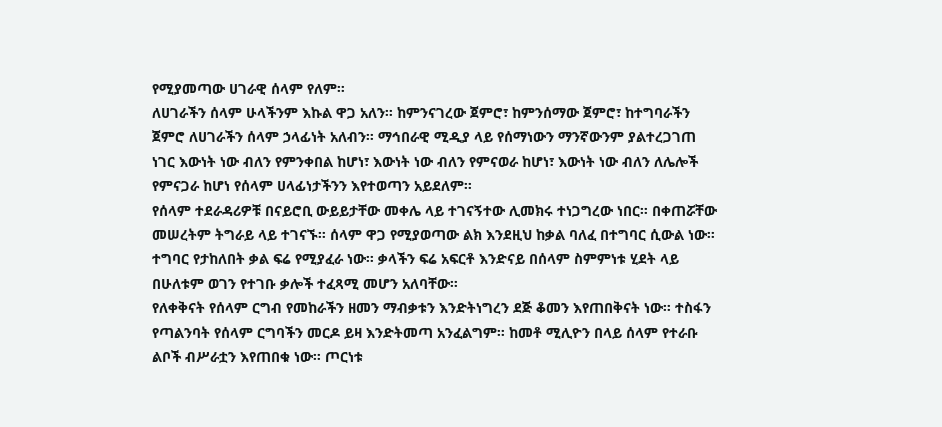የሚያመጣው ሀገራዊ ሰላም የለም።
ለሀገራችን ሰላም ሁላችንም እኩል ዋጋ አለን። ከምንናገረው ጀምሮ፣ ከምንሰማው ጀምሮ፣ ከተግባራችን ጀምሮ ለሀገራችን ሰላም ኃላፊነት አለብን። ማኅበራዊ ሚዲያ ላይ የሰማነውን ማንኛውንም ያልተረጋገጠ ነገር እውነት ነው ብለን የምንቀበል ከሆነ፣ እውነት ነው ብለን የምናወራ ከሆነ፣ እውነት ነው ብለን ለሌሎች የምናጋራ ከሆነ የሰላም ሀላፊነታችንን እየተወጣን አይደለም።
የሰላም ተደራዳሪዎቹ በናይሮቢ ውይይታቸው መቀሌ ላይ ተገናኝተው ሊመክሩ ተነጋግረው ነበር። በቀጠሯቸው መሠረትም ትግራይ ላይ ተገናኙ። ሰላም ዋጋ የሚያወጣው ልክ እንደዚህ ከቃል ባለፈ በተግባር ሲውል ነው። ተግባር የታከለበት ቃል ፍሬ የሚያፈራ ነው። ቃላችን ፍሬ አፍርቶ እንድናይ በሰላም ስምምነቱ ሂደት ላይ በሁለቱም ወገን የተገቡ ቃሎች ተፈጻሚ መሆን አለባቸው።
የለቀቅናት የሰላም ርግብ የመከራችን ዘመን ማብቃቱን እንድትነግረን ደጅ ቆመን እየጠበቅናት ነው። ተስፋን የጣልንባት የሰላም ርግባችን መርዶ ይዛ እንድትመጣ አንፈልግም። ከመቶ ሚሊዮን በላይ ሰላም የተራቡ ልቦች ብሥራቷን እየጠበቁ ነው። ጦርነቱ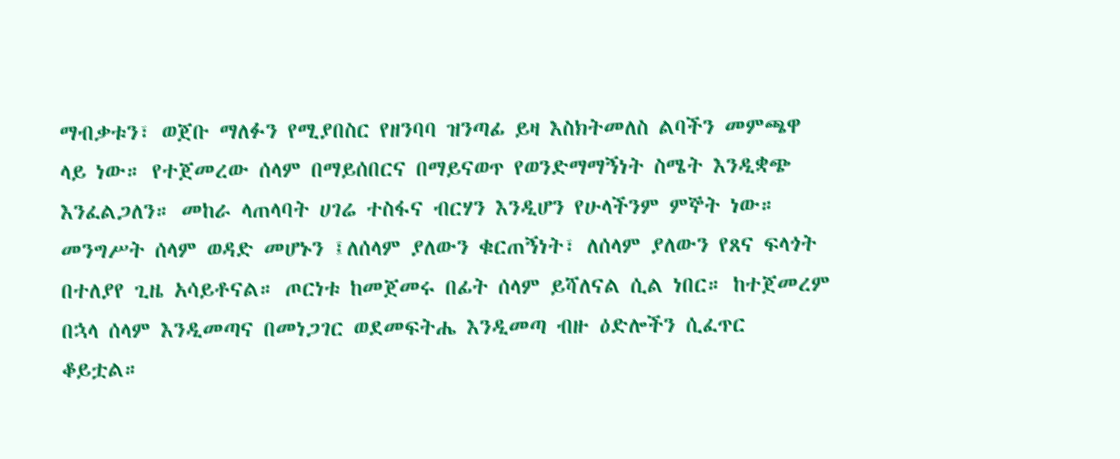ማብቃቱን፣ ወጀቡ ማለፉን የሚያበስር የዘንባባ ዝንጣፊ ይዛ እስክትመለስ ልባችን መምጫዋ ላይ ነው። የተጀመረው ሰላም በማይሰበርና በማይናወጥ የወንድማማኝነት ስሜት እንዲቋጭ እንፈልጋለን። መከራ ላጠላባት ሀገሬ ተስፋና ብርሃን እንዲሆን የሁላችንም ምኞት ነው።
መንግሥት ሰላም ወዳድ መሆኑን ፤ለሰላም ያለውን ቁርጠኝነት፣ ለሰላም ያለውን የጸና ፍላጎት በተለያየ ጊዜ አሳይቶናል። ጦርነቱ ከመጀመሩ በፊት ሰላም ይሻለናል ሲል ነበር። ከተጀመረም በኋላ ሰላም እንዲመጣና በመነጋገር ወደመፍትሔ እንዲመጣ ብዙ ዕድሎችን ሲፈጥር ቆይቷል።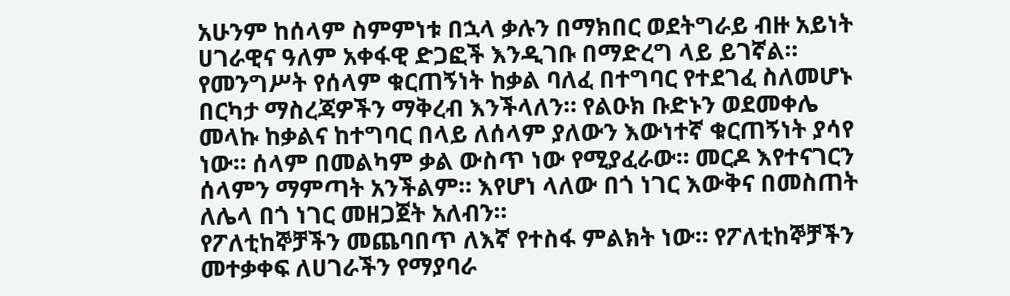አሁንም ከሰላም ስምምነቱ በኋላ ቃሉን በማክበር ወደትግራይ ብዙ አይነት ሀገራዊና ዓለም አቀፋዊ ድጋፎች እንዲገቡ በማድረግ ላይ ይገኛል።
የመንግሥት የሰላም ቁርጠኝነት ከቃል ባለፈ በተግባር የተደገፈ ስለመሆኑ በርካታ ማስረጃዎችን ማቅረብ እንችላለን። የልዑክ ቡድኑን ወደመቀሌ መላኩ ከቃልና ከተግባር በላይ ለሰላም ያለውን እውነተኛ ቁርጠኝነት ያሳየ ነው። ሰላም በመልካም ቃል ውስጥ ነው የሚያፈራው። መርዶ እየተናገርን ሰላምን ማምጣት አንችልም። እየሆነ ላለው በጎ ነገር እውቅና በመስጠት ለሌላ በጎ ነገር መዘጋጀት አለብን።
የፖለቲከኞቻችን መጨባበጥ ለእኛ የተስፋ ምልክት ነው። የፖለቲከኞቻችን መተቃቀፍ ለሀገራችን የማያባራ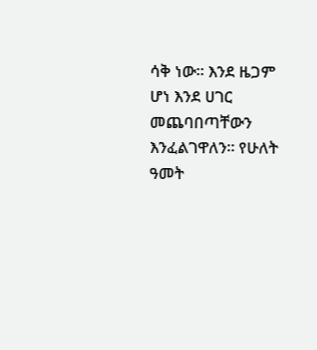ሳቅ ነው። እንደ ዜጋም ሆነ እንደ ሀገር መጨባበጣቸውን እንፈልገዋለን። የሁለት ዓመት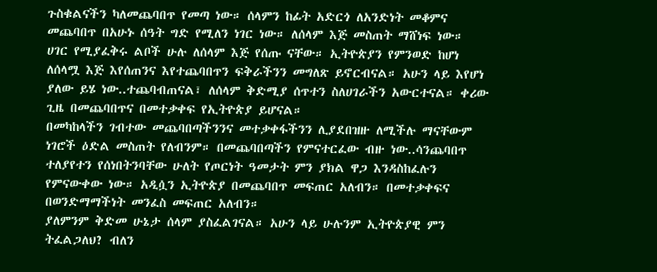ጉስቁልናችን ካለመጨባበጥ የመጣ ነው። ሰላምን ከፊት አድርጎ ለአንድነት መቆምና መጨባበጥ በአሁኑ ሰዓት ግድ የሚለን ነገር ነው። ለሰላም እጅ መስጠት ማሸነፍ ነው።
ሀገር የሚያፈቅሩ ልቦች ሁሉ ለሰላም እጅ የሰጡ ናቸው። ኢትዮጵያን የምንወድ ከሆነ ለሰላሟ እጅ እየሰጠንና እየተጨባበጥን ፍቅራችንን መግለጽ ይኖርብናል። አሁን ላይ እየሆነ ያለው ይሄ ነው..ተጨባብጠናል፣ ለሰላም ቅድሚያ ሰጥተን ስለሀገራችን አውርተናል። ቀሪው ጊዜ በመጨባበጥና በመተቃቀፍ የኢትዮጵያ ይሆናል።
በመካከላችን ገብተው መጨባበጣችንንና መተቃቀፋችንን ሊያደበዝዙ ለሚችሉ ማናቸውም ነገሮች ዕድል መስጠት የለብንም። በመጨባበጣችን የምናተርፈው ብዙ ነው..ሳንጨባበጥ ተለያየተን የሰነበትንባቸው ሁለት የጦርነት ዓመታት ምን ያክል ዋጋ እንዳስከፈሉን የምናውቀው ነው። አዲሷን ኢትዮጵያ በመጨባበጥ መፍጠር አለብን። በመተቃቀፍና በወንድማማችነት መንፈስ መፍጠር አለብን።
ያለምንም ቅድመ ሁኔታ ሰላም ያስፈልገናል። አሁን ላይ ሁሉንም ኢትዮጵያዊ ምን ትፈልጋለህ? ብለን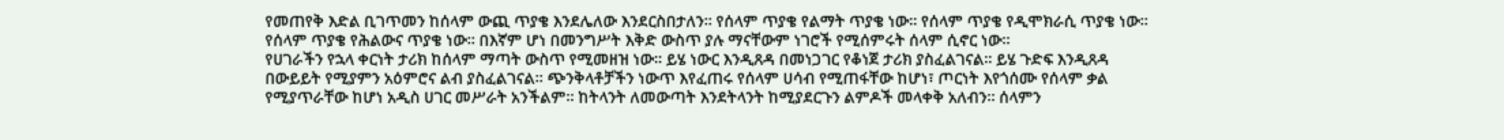የመጠየቅ እድል ቢገጥመን ከሰላም ውጪ ጥያቄ እንደሌለው እንደርስበታለን። የሰላም ጥያቄ የልማት ጥያቄ ነው። የሰላም ጥያቄ የዲሞክራሲ ጥያቄ ነው። የሰላም ጥያቄ የሕልውና ጥያቄ ነው። በእኛም ሆነ በመንግሥት እቅድ ውስጥ ያሉ ማናቸውም ነገሮች የሚሰምሩት ሰላም ሲኖር ነው።
የሀገራችን የኋላ ቀርነት ታሪክ ከሰላም ማጣት ውስጥ የሚመዘዝ ነው። ይሄ ነውር እንዲጸዳ በመነጋገር የቆነጀ ታሪክ ያስፈልገናል። ይሄ ጉድፍ እንዲጸዳ በውይይት የሚያምን አዕምሮና ልብ ያስፈልገናል። ጭንቅላቶቻችን ነውጥ እየፈጠሩ የሰላም ሀሳብ የሚጠፋቸው ከሆነ፣ ጦርነት እየጎሰሙ የሰላም ቃል የሚያጥራቸው ከሆነ አዲስ ሀገር መሥራት አንችልም። ከትላንት ለመውጣት እንደትላንት ከሚያደርጉን ልምዶች መላቀቅ አለብን። ሰላምን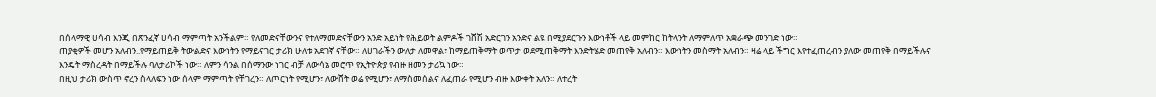በሰላማዊ ሀሳብ እንጂ በጽንፈኛ ሀሳብ ማምጣት አንችልም። የለመድናቸውንና የተለማመድናቸውን አንድ አይነት የሕይወት ልምዶች ገሸሽ አድርገን አንድና ልዩ በሚያደርጉን እውነቶች ላይ መምከር ከትላንት ለማምለጥ አቋራጭ መንገድ ነው።
ጠያቂዎች መሆን አለብን..የማይጠይቅ ትውልድና እውነትን የማይናገር ታሪክ ሁለቱ አደገኛ ናቸው። ለሀገራችን ውለታ ለመዋል፣ ከማይጠቅማት ወጥታ ወደሚጠቅማት እንድትሄድ መጠየቅ አለብን። እውነትን መስማት አለብን። ዛሬ ላይ ችግር እየተፈጠረብን ያለው መጠየቅ በማይችሉና እንዴት ማስረዳት በማይችሉ ባለታሪኮች ነው። ለምን ሳንል በሰማንው ነገር ብቻ ለውሳኔ መሮጥ የኢትዮጵያ የብዙ ዘመን ታሪኳ ነው።
በዚህ ታሪክ ውስጥ ኖረን ስላለፍን ነው ሰላም ማምጣት የቸገረን። ለጦርነት የሚሆን፣ ለውሸት ወሬ የሚሆን፣ ለማስመሰልና ለፈጠራ የሚሆን ብዙ እውቀት አለን። ለተረት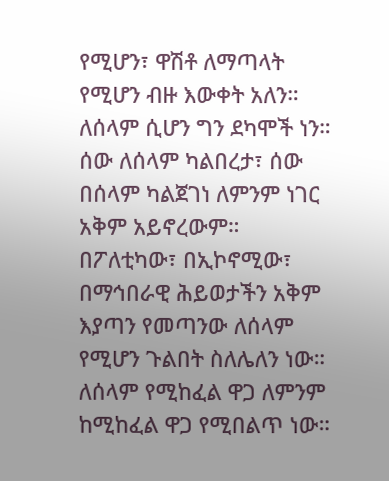የሚሆን፣ ዋሽቶ ለማጣላት የሚሆን ብዙ እውቀት አለን። ለሰላም ሲሆን ግን ደካሞች ነን። ሰው ለሰላም ካልበረታ፣ ሰው በሰላም ካልጀገነ ለምንም ነገር አቅም አይኖረውም። በፖለቲካው፣ በኢኮኖሚው፣ በማኅበራዊ ሕይወታችን አቅም እያጣን የመጣንው ለሰላም የሚሆን ጉልበት ስለሌለን ነው። ለሰላም የሚከፈል ዋጋ ለምንም ከሚከፈል ዋጋ የሚበልጥ ነው።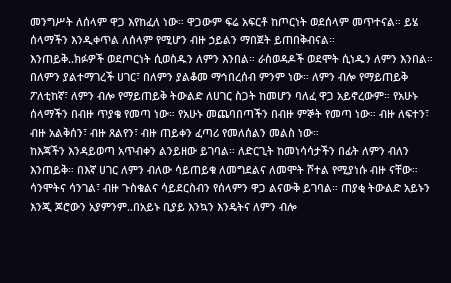መንግሥት ለሰላም ዋጋ እየከፈለ ነው። ዋጋውም ፍሬ አፍርቶ ከጦርነት ወደሰላም መጥተናል። ይሄ ሰላማችን እንዲቀጥል ለሰላም የሚሆን ብዙ ኃይልን ማበጀት ይጠበቅብናል።
እንጠይቅ..ክፉዎች ወደጦርነት ሲወስዱን ለምን እንበል። ራስወዳዶች ወደሞት ሲነዱን ለምን እንበል። በለምን ያልተማገረች ሀገር፣ በለምን ያልቆመ ማኅበረሰብ ምንም ነው። ለምን ብሎ የማይጠይቅ ፖለቲከኛ፣ ለምን ብሎ የማይጠይቅ ትውልድ ለሀገር ስጋት ከመሆን ባለፈ ዋጋ አይኖረውም። የአሁኑ ሰላማችን በብዙ ጥያቄ የመጣ ነው። የአሁኑ መጨባበጣችን በብዙ ምኞት የመጣ ነው። ብዙ ለፍተን፣ ብዙ አልቅሰን፣ ብዙ ጸልየን፣ ብዙ ጠይቀን ፈጣሪ የመለሰልን መልስ ነው።
ከእጃችን እንዳይወጣ አጥብቀን ልንይዘው ይገባል። ለድርጊት ከመነሳሳታችን በፊት ለምን ብለን እንጠይቅ። በእኛ ሀገር ለምን ብለው ሳይጠይቁ ለመግደልና ለመሞት ሾተል የሚያነሱ ብዙ ናቸው። ሳንሞትና ሳንገል፣ ብዙ ጉስቁልና ሳይደርስብን የሰላምን ዋጋ ልናውቅ ይገባል። ጠያቂ ትውልድ አይኑን እንጂ ጆሮውን አያምንም..በአይኑ ቢያይ እንኳን እንዴትና ለምን ብሎ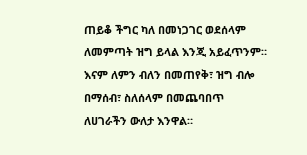ጠይቆ ችግር ካለ በመነጋገር ወደሰላም ለመምጣት ዝግ ይላል እንጂ አይፈጥንም። እናም ለምን ብለን በመጠየቅ፣ ዝግ ብሎ በማሰብ፣ ስለሰላም በመጨባበጥ ለሀገራችን ውለታ እንዋል።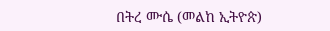በትረ ሙሴ (መልከ ኢትዮጵ)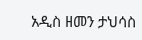አዲስ ዘመን ታህሳስ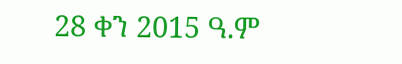28 ቀን 2015 ዓ.ም